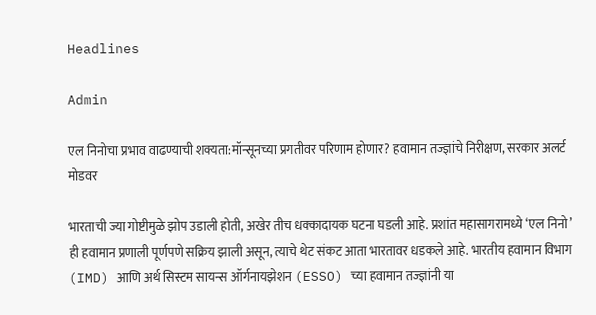Headlines

Admin

एल निनोचा प्रभाव वाढण्याची शक्यता:मॉन्सूनच्या प्रगतीवर परिणाम होणार? हवामान तज्ज्ञांचे निरीक्षण, सरकार अलर्ट मोडवर

भारताची ज्या गोष्टीमुळे झोप उडाली होती, अखेर तीच धक्कादायक घटना घडली आहे. प्रशांत महासागरामध्ये ‘एल निनो’ ही हवामान प्रणाली पूर्णपणे सक्रिय झाली असून, त्याचे थेट संकट आता भारतावर धडकले आहे. भारतीय हवामान विभाग (IMD) आणि अर्थ सिस्टम सायन्स ऑर्गनायझेशन (ESSO) च्या हवामान तज्ज्ञांनी या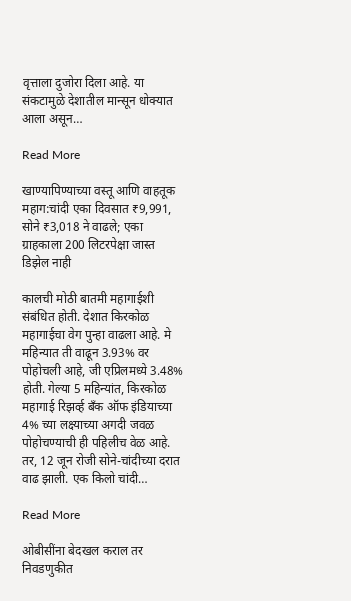वृत्ताला दुजोरा दिला आहे. या संकटामुळे देशातील मान्सून धोक्यात आला असून…

Read More

खाण्यापिण्याच्या वस्तू आणि वाहतूक महाग:चांदी एका दिवसात ₹9,991, सोने ₹3,018 ने वाढले; एका ग्राहकाला 200 लिटरपेक्षा जास्त डिझेल नाही

कालची मोठी बातमी महागाईशी संबंधित होती. देशात किरकोळ महागाईचा वेग पुन्हा वाढला आहे. मे महिन्यात ती वाढून 3.93% वर पोहोचली आहे, जी एप्रिलमध्ये 3.48% होती. गेल्या 5 महिन्यांत, किरकोळ महागाई रिझर्व्ह बँक ऑफ इंडियाच्या 4% च्या लक्ष्याच्या अगदी जवळ पोहोचण्याची ही पहिलीच वेळ आहे. तर, 12 जून रोजी सोने-चांदीच्या दरात वाढ झाली. एक किलो चांदी…

Read More

ओबीसींना बेदखल कराल तर निवडणुकीत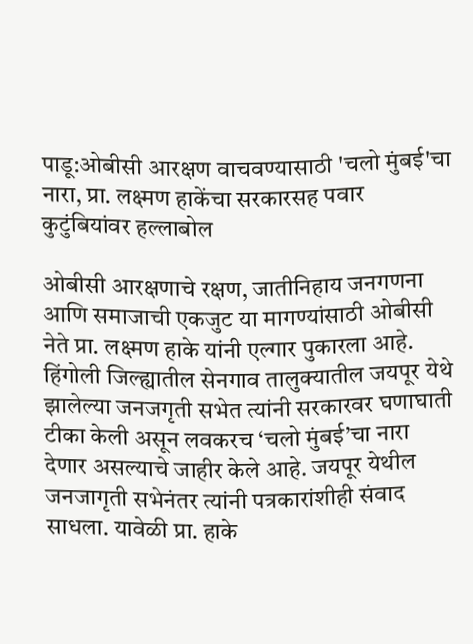पाडू:ओबीसी आरक्षण वाचवण्यासाठी 'चलो मुंबई'चा नारा, प्रा. लक्ष्मण हाकेंचा सरकारसह पवार कुटुंबियांवर हल्लाबोल

ओबीसी आरक्षणाचे रक्षण, जातीनिहाय जनगणना आणि समाजाची एकजुट या मागण्यांसाठी ओबीसी नेते प्रा. लक्ष्मण हाके यांनी एल्गार पुकारला आहे. हिंगोली जिल्ह्यातील सेनगाव तालुक्यातील जयपूर येथे झालेल्या जनजगृती सभेत त्यांनी सरकारवर घणाघाती टीका केली असून लवकरच ‘चलो मुंबई’चा नारा देणार असल्याचे जाहीर केले आहे. जयपूर येथील जनजागृती सभेनंतर त्यांनी पत्रकारांशीही संवाद साधला. यावेळी प्रा. हाके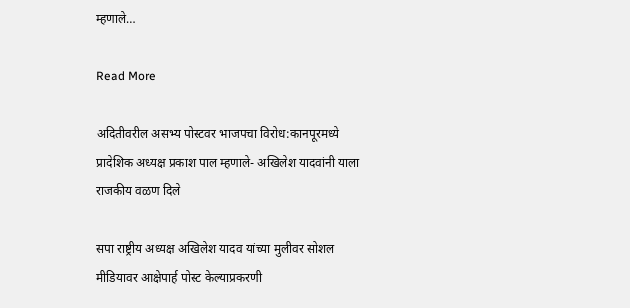म्हणाले…

Read More

अदितीवरील असभ्य पोस्टवर भाजपचा विरोध:कानपूरमध्ये प्रादेशिक अध्यक्ष प्रकाश पाल म्हणाले- अखिलेश यादवांनी याला राजकीय वळण दिले

सपा राष्ट्रीय अध्यक्ष अखिलेश यादव यांच्या मुलीवर सोशल मीडियावर आक्षेपार्ह पोस्ट केल्याप्रकरणी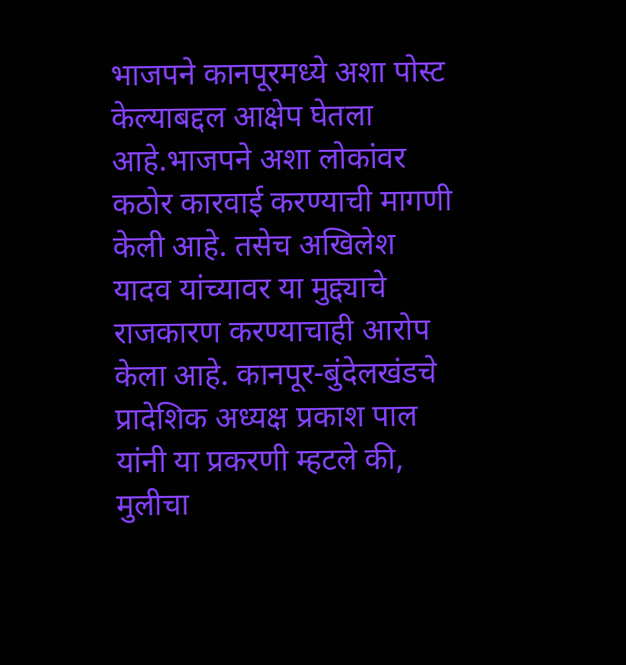भाजपने कानपूरमध्ये अशा पोस्ट केल्याबद्दल आक्षेप घेतला आहे.भाजपने अशा लोकांवर कठोर कारवाई करण्याची मागणी केली आहे. तसेच अखिलेश यादव यांच्यावर या मुद्द्याचे राजकारण करण्याचाही आरोप केला आहे. कानपूर-बुंदेलखंडचे प्रादेशिक अध्यक्ष प्रकाश पाल यांनी या प्रकरणी म्हटले की, मुलीचा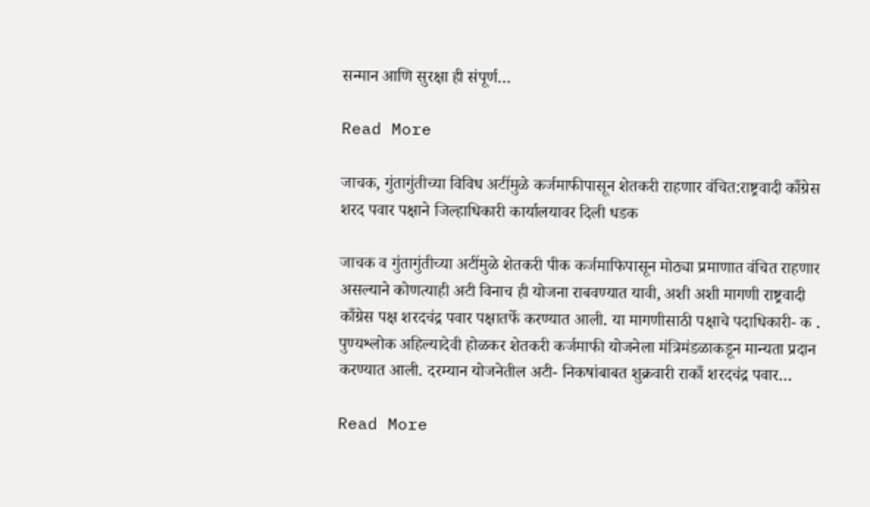सन्मान आणि सुरक्षा ही संपूर्ण…

Read More

जाचक, गुंतागुंतीच्या विविध अटींमुळे कर्जमाफीपासून शेतकरी राहणार वंचित:राष्ट्रवादी काँग्रेस शरद पवार पक्षाने जिल्हाधिकारी कार्यालयावर दिली धडक

जाचक व गुंतागुंतीच्या अटींमुळे शेतकरी पीक कर्जमाफिपासून मोठ्या प्रमाणात वंचित राहणार असल्याने कोणत्याही अटी विनाच ही योजना राबवण्यात यावी, अशी अशी मागणी राष्ट्रवादी काँग्रेस पक्ष शरदचंद्र पवार पक्षातर्फे करण्यात आली. या मागणीसाठी पक्षाचे पदाधिकारी- क . पुण्यश्लोक अहिल्यादेवी होळकर शेतकरी कर्जमाफी योजनेला मंत्रिमंडळाकडून मान्यता प्रदान करण्यात आली. दरम्यान योजनेतील अटी- निकषांबाबत शुक्रवारी राकाँ शरदचंद्र पवार…

Read More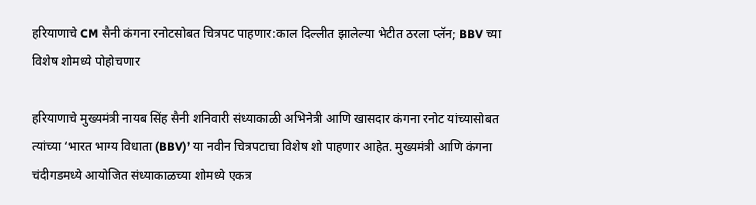हरियाणाचे CM सैनी कंगना रनोटसोबत चित्रपट पाहणार:काल दिल्लीत झालेल्या भेटीत ठरला प्लॅन; BBV च्या विशेष शोमध्ये पोहोचणार

हरियाणाचे मुख्यमंत्री नायब सिंह सैनी शनिवारी संध्याकाळी अभिनेत्री आणि खासदार कंगना रनोट यांच्यासोबत त्यांच्या ‘भारत भाग्य विधाता (BBV)’ या नवीन चित्रपटाचा विशेष शो पाहणार आहेत. मुख्यमंत्री आणि कंगना चंदीगडमध्ये आयोजित संध्याकाळच्या शोमध्ये एकत्र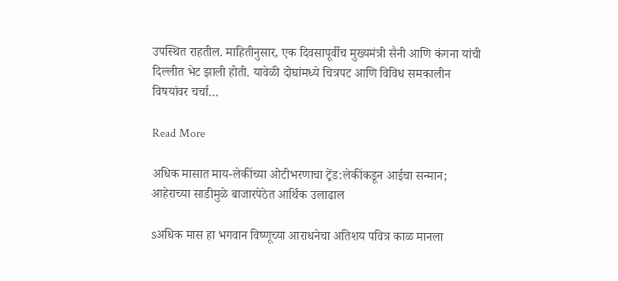उपस्थित राहतील. माहितीनुसार, एक दिवसापूर्वीच मुख्यमंत्री सैनी आणि कंगना यांची दिल्लीत भेट झाली होती. यावेळी दोघांमध्ये चित्रपट आणि विविध समकालीन विषयांवर चर्चा…

Read More

अधिक मासात माय-लेकींच्या ओटीभरणाचा ट्रेंड:लेकींकडून आईचा सन्मान; आहेराच्या साडीमुळे बाजारपेठेत आर्थिक उलाढाल

sअधिक मास हा भगवान विष्णूच्या आराधनेचा अतिशय पवित्र काळ मानला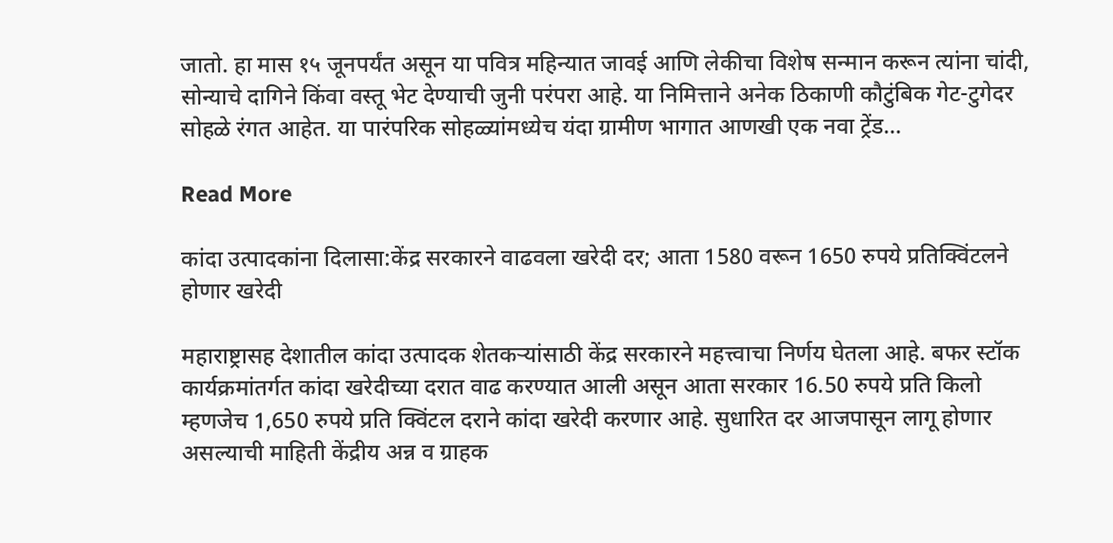जातो. हा मास १५ जूनपर्यंत असून या पवित्र महिन्यात जावई आणि लेकीचा विशेष सन्मान करून त्यांना चांदी, सोन्याचे दागिने किंवा वस्तू भेट देण्याची जुनी परंपरा आहे. या निमित्ताने अनेक ठिकाणी कौटुंबिक गेट-टुगेदर सोहळे रंगत आहेत. या पारंपरिक सोहळ्यांमध्येच यंदा ग्रामीण भागात आणखी एक नवा ट्रेंड…

Read More

कांदा उत्पादकांना दिलासा:केंद्र सरकारने वाढवला खरेदी दर; आता 1580 वरून 1650 रुपये प्रतिक्विंटलने होणार खरेदी

महाराष्ट्रासह देशातील कांदा उत्पादक शेतकऱ्यांसाठी केंद्र सरकारने महत्त्वाचा निर्णय घेतला आहे. बफर स्टॉक कार्यक्रमांतर्गत कांदा खरेदीच्या दरात वाढ करण्यात आली असून आता सरकार 16.50 रुपये प्रति किलो म्हणजेच 1,650 रुपये प्रति क्विंटल दराने कांदा खरेदी करणार आहे. सुधारित दर आजपासून लागू होणार असल्याची माहिती केंद्रीय अन्न व ग्राहक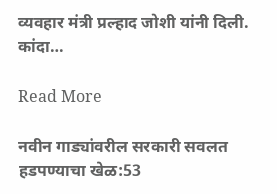व्यवहार मंत्री प्रल्हाद जोशी यांनी दिली. कांदा…

Read More

नवीन गाड्यांवरील सरकारी सवलत हडपण्याचा खेळ:53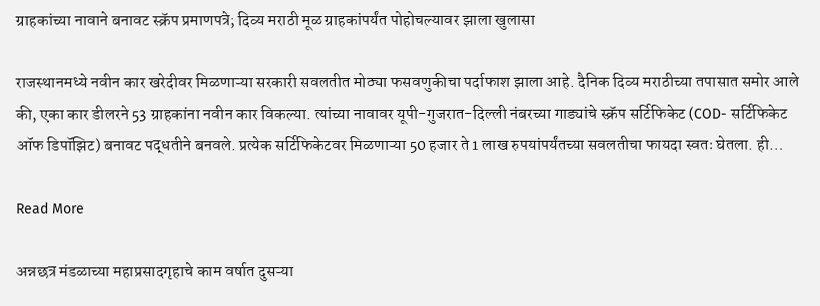ग्राहकांच्या नावाने बनावट स्क्रॅप प्रमाणपत्रे; दिव्य मराठी मूळ ग्राहकांपर्यंत पोहोचल्यावर झाला खुलासा

राजस्थानमध्ये नवीन कार खरेदीवर मिळणाऱ्या सरकारी सवलतीत मोठ्या फसवणुकीचा पर्दाफाश झाला आहे. दैनिक दिव्य मराठीच्या तपासात समोर आले की, एका कार डीलरने 53 ग्राहकांना नवीन कार विकल्या. त्यांच्या नावावर यूपी-गुजरात-दिल्ली नंबरच्या गाड्यांचे स्क्रॅप सर्टिफिकेट (COD- सर्टिफिकेट ऑफ डिपॉझिट) बनावट पद्धतीने बनवले. प्रत्येक सर्टिफिकेटवर मिळणाऱ्या 50 हजार ते 1 लाख रुपयांपर्यंतच्या सवलतीचा फायदा स्वतः घेतला. ही…

Read More

अन्नछत्र मंडळाच्या महाप्रसादगृहाचे काम वर्षात दुसऱ्या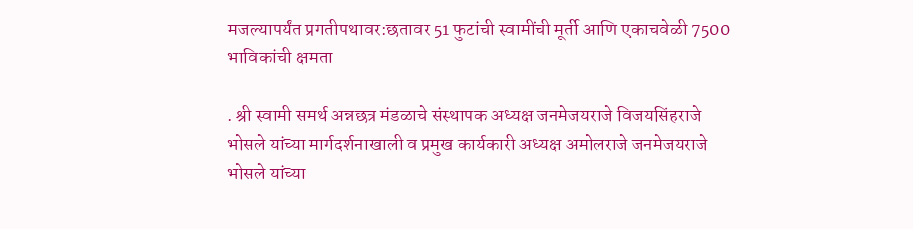मजल्यापर्यंत प्रगतीपथावर:छतावर 51 फुटांची स्वामींची मूर्ती आणि एकाचवेळी 7500 भाविकांची क्षमता

. श्री स्वामी समर्थ अन्नछत्र मंडळाचे संस्थापक अध्यक्ष जनमेजयराजे विजयसिंहराजे भोसले यांच्या मार्गदर्शनाखाली व प्रमुख कार्यकारी अध्यक्ष अमोलराजे जनमेजयराजे भोसले यांच्या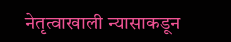नेतृत्वाखाली न्यासाकडून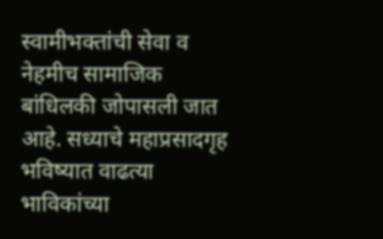स्वामीभक्तांची सेवा व नेहमीच सामाजिक बांधिलकी जोपासली जात आहे. सध्याचे महाप्रसादगृह भविष्यात वाढत्या भाविकांच्या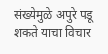संख्येमुळे अपुरे पडू शकते याचा विचार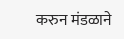करुन मंडळाने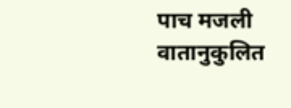पाच मजली वातानुकुलित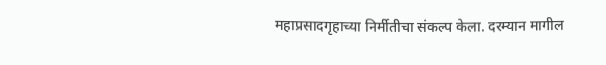महाप्रसादगृहाच्या निर्मीतीचा संकल्प केला. दरम्यान मागील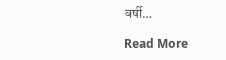वर्षी…

Read More